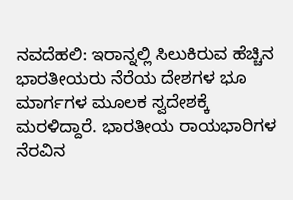ನವದೆಹಲಿ: ಇರಾನ್ನಲ್ಲಿ ಸಿಲುಕಿರುವ ಹೆಚ್ಚಿನ ಭಾರತೀಯರು ನೆರೆಯ ದೇಶಗಳ ಭೂ ಮಾರ್ಗಗಳ ಮೂಲಕ ಸ್ವದೇಶಕ್ಕೆ ಮರಳಿದ್ದಾರೆ. ಭಾರತೀಯ ರಾಯಭಾರಿಗಳ ನೆರವಿನ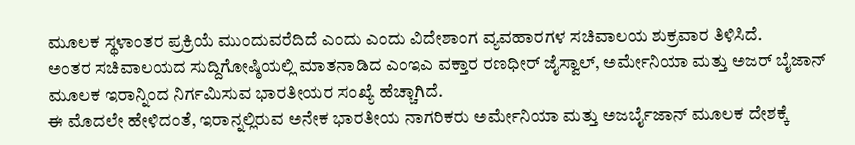ಮೂಲಕ ಸ್ಥಳಾಂತರ ಪ್ರಕ್ರಿಯೆ ಮುಂದುವರೆದಿದೆ ಎಂದು ಎಂದು ವಿದೇಶಾಂಗ ವ್ಯವಹಾರಗಳ ಸಚಿವಾಲಯ ಶುಕ್ರವಾರ ತಿಳಿಸಿದೆ.
ಅಂತರ ಸಚಿವಾಲಯದ ಸುದ್ದಿಗೋಷ್ಠಿಯಲ್ಲಿ ಮಾತನಾಡಿದ ಎಂಇಎ ವಕ್ತಾರ ರಣಧೀರ್ ಜೈಸ್ವಾಲ್, ಅರ್ಮೇನಿಯಾ ಮತ್ತು ಅಜರ್ ಬೈಜಾನ್ ಮೂಲಕ ಇರಾನ್ನಿಂದ ನಿರ್ಗಮಿಸುವ ಭಾರತೀಯರ ಸಂಖ್ಯೆ ಹೆಚ್ಚಾಗಿದೆ.
ಈ ಮೊದಲೇ ಹೇಳಿದಂತೆ, ಇರಾನ್ನಲ್ಲಿರುವ ಅನೇಕ ಭಾರತೀಯ ನಾಗರಿಕರು ಅರ್ಮೇನಿಯಾ ಮತ್ತು ಅಜರ್ಬೈಜಾನ್ ಮೂಲಕ ದೇಶಕ್ಕೆ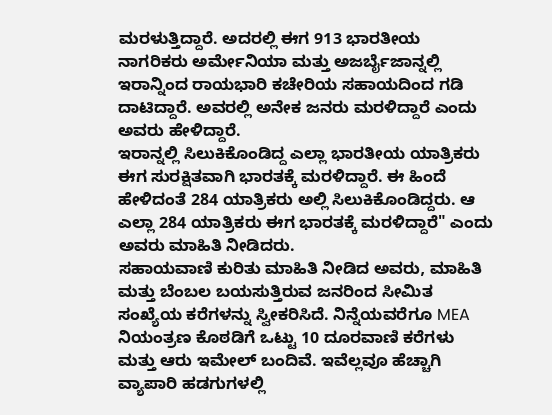ಮರಳುತ್ತಿದ್ದಾರೆ. ಅದರಲ್ಲಿ ಈಗ 913 ಭಾರತೀಯ ನಾಗರಿಕರು ಅರ್ಮೇನಿಯಾ ಮತ್ತು ಅಜರ್ಬೈಜಾನ್ನಲ್ಲಿ ಇರಾನ್ನಿಂದ ರಾಯಭಾರಿ ಕಚೇರಿಯ ಸಹಾಯದಿಂದ ಗಡಿ ದಾಟಿದ್ದಾರೆ. ಅವರಲ್ಲಿ ಅನೇಕ ಜನರು ಮರಳಿದ್ದಾರೆ ಎಂದು ಅವರು ಹೇಳಿದ್ದಾರೆ.
ಇರಾನ್ನಲ್ಲಿ ಸಿಲುಕಿಕೊಂಡಿದ್ದ ಎಲ್ಲಾ ಭಾರತೀಯ ಯಾತ್ರಿಕರು ಈಗ ಸುರಕ್ಷಿತವಾಗಿ ಭಾರತಕ್ಕೆ ಮರಳಿದ್ದಾರೆ. ಈ ಹಿಂದೆ ಹೇಳಿದಂತೆ 284 ಯಾತ್ರಿಕರು ಅಲ್ಲಿ ಸಿಲುಕಿಕೊಂಡಿದ್ದರು. ಆ ಎಲ್ಲಾ 284 ಯಾತ್ರಿಕರು ಈಗ ಭಾರತಕ್ಕೆ ಮರಳಿದ್ದಾರೆ" ಎಂದು ಅವರು ಮಾಹಿತಿ ನೀಡಿದರು.
ಸಹಾಯವಾಣಿ ಕುರಿತು ಮಾಹಿತಿ ನೀಡಿದ ಅವರು, ಮಾಹಿತಿ ಮತ್ತು ಬೆಂಬಲ ಬಯಸುತ್ತಿರುವ ಜನರಿಂದ ಸೀಮಿತ ಸಂಖ್ಯೆಯ ಕರೆಗಳನ್ನು ಸ್ವೀಕರಿಸಿದೆ. ನಿನ್ನೆಯವರೆಗೂ MEA ನಿಯಂತ್ರಣ ಕೊಠಡಿಗೆ ಒಟ್ಟು 10 ದೂರವಾಣಿ ಕರೆಗಳು ಮತ್ತು ಆರು ಇಮೇಲ್ ಬಂದಿವೆ. ಇವೆಲ್ಲವೂ ಹೆಚ್ಚಾಗಿ ವ್ಯಾಪಾರಿ ಹಡಗುಗಳಲ್ಲಿ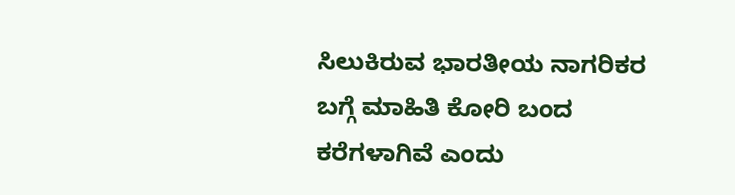ಸಿಲುಕಿರುವ ಭಾರತೀಯ ನಾಗರಿಕರ ಬಗ್ಗೆ ಮಾಹಿತಿ ಕೋರಿ ಬಂದ ಕರೆಗಳಾಗಿವೆ ಎಂದು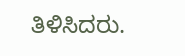ತಿಳಿಸಿದರು.